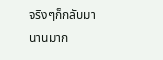จริงๆก็กลับมานานมาก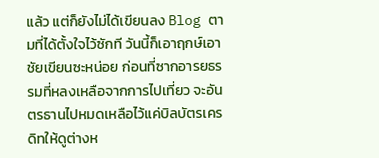แล้ว แต่ก็ยังไม่ได้เขียนลง Blog ตามที่ได้ตั้งใจไว้ซักที วันนี้ก็เอาฤกษ์เอาชัยเขียนซะหน่อย ก่อนที่ซากอารยธรรมที่หลงเหลือจากการไปเที่ยว จะอันตรธานไปหมดเหลือไว้แค่บิลบัตรเครดิทให้ดูต่างห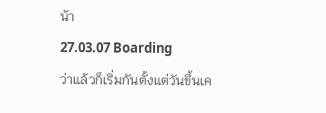น้า
27.03.07 Boarding
ว่าแล้วก็เริ่มกันตั้งแต่วันขึ้นเค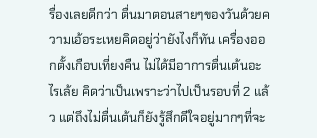รื่องเลยดีกว่า ตื่นมาตอนสายๆของวันด้วยความเอ้อระเหยคิดอยู่ว่ายังไงก็ทัน เครื่องออกตั้งเกือบเที่ยงคืน ไม่ได้มีอาการตื่นเต้นอะไรเล้ย คิดว่าเป็นเพราะว่าไปเป็นรอบที่ 2 แล้ว แต่ถึงไม่ตื่นเต้นก็ยังรู้สึกดีใจอยู่มากๆที่จะ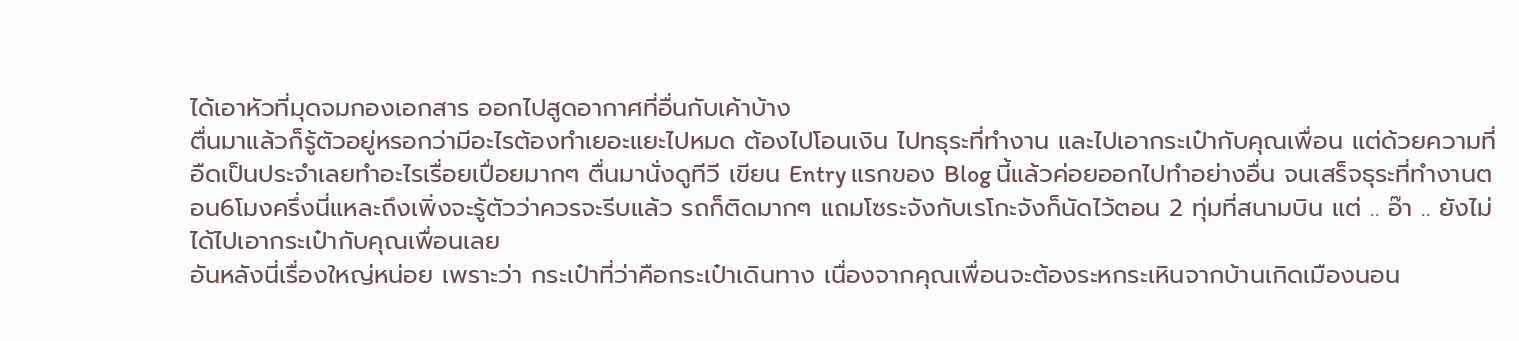ได้เอาหัวที่มุดจมกองเอกสาร ออกไปสูดอากาศที่อื่นกับเค้าบ้าง
ตื่นมาแล้วก็รู้ตัวอยู่หรอกว่ามีอะไรต้องทำเยอะแยะไปหมด ต้องไปโอนเงิน ไปทธุระที่ทำงาน และไปเอากระเป๋ากับคุณเพื่อน แต่ด้วยความที่อืดเป็นประจำเลยทำอะไรเรื่อยเปื่อยมากๆ ตื่นมานั่งดูทีวี เขียน Entry แรกของ Blog นี้แล้วค่อยออกไปทำอย่างอื่น จนเสร็จธุระที่ทำงานตอน6โมงครึ่งนี่แหละถึงเพิ่งจะรู้ตัวว่าควรจะรีบแล้ว รถก็ติดมากๆ แถมโซระจังกับเรโกะจังก็นัดไว้ตอน 2 ทุ่มที่สนามบิน แต่ .. อ๊า .. ยังไม่ได้ไปเอากระเป๋ากับคุณเพื่อนเลย
อันหลังนี่เรื่องใหญ่หน่อย เพราะว่า กระเป๋าที่ว่าคือกระเป๋าเดินทาง เนื่องจากคุณเพื่อนจะต้องระหกระเหินจากบ้านเกิดเมืองนอน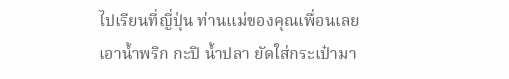ไปเรียนที่ญี่ปุ่น ท่านแม่ของคุณเพื่อนเลยเอาน้ำพริก กะปิ น้ำปลา ยัดใส่กระเป๋ามา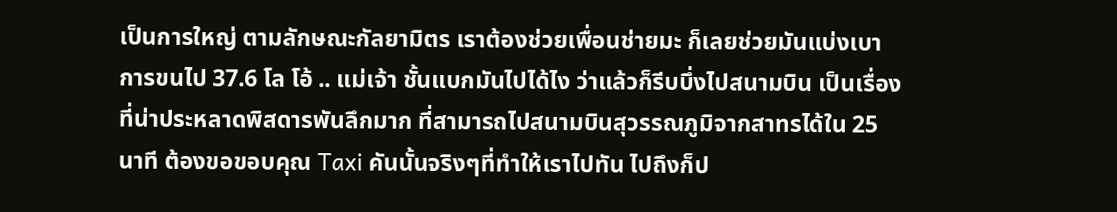เป็นการใหญ่ ตามลักษณะกัลยามิตร เราต้องช่วยเพื่อนช่ายมะ ก็เลยช่วยมันแบ่งเบาการขนไป 37.6 โล โอ้ .. แม่เจ้า ชั้นแบกมันไปได้ไง ว่าแล้วก็รีบบึ่งไปสนามบิน เป็นเรื่องที่น่าประหลาดพิสดารพันลึกมาก ที่สามารถไปสนามบินสุวรรณภูมิจากสาทรได้ใน 25 นาที ต้องขอขอบคุณ Taxi คันนั้นจริงๆที่ทำให้เราไปทัน ไปถึงก็ป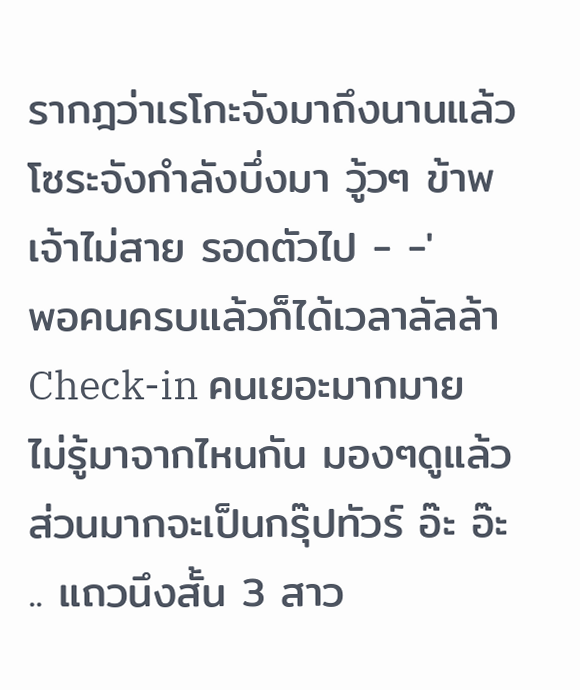รากฎว่าเรโกะจังมาถึงนานแล้ว โซระจังกำลังบึ่งมา วู้วๆ ข้าพเจ้าไม่สาย รอดตัวไป - -'
พอคนครบแล้วก็ได้เวลาลัลล้า Check-in คนเยอะมากมาย ไม่รู้มาจากไหนกัน มองๆดูแล้วส่วนมากจะเป็นกรุ๊ปทัวร์ อ๊ะ อ๊ะ .. แถวนึงสั้น 3 สาว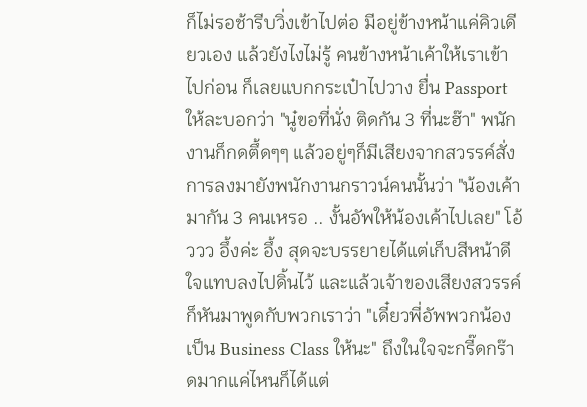ก็ไม่รอช้ารีบวิ่งเข้าไปต่อ มีอยู่ข้างหน้าแค่คิวเดียวเอง แล้วยังไงไม่รู้ คนข้างหน้าเค้าให้เราเข้าไปก่อน ก็เลยแบกกระเป๋าไปวาง ยื่น Passport ให้ละบอกว่า "นู๋ขอที่นั่ง ติดกัน 3 ที่นะฮ๊า" พนักงานก็กดตึ้ดๆๆ แล้วอยู่ๆก็มีเสียงจากสวรรค์สั่งการลงมายังพนักงานกราวน์คนนั้นว่า "น้องเค้ามากัน 3 คนเหรอ .. งั้นอัพให้น้องเค้าไปเลย" โอ้ววว อึ้งค่ะ อึ้ง สุดจะบรรยายได้แต่เก็บสีหน้าดีใจแทบลงไปดิ้นไว้ และแล้วเจ้าของเสียงสวรรค์ก็หันมาพูดกับพวกเราว่า "เดี๋ยวพี่อัพพวกน้องเป็น Business Class ให้นะ" ถึงในใจจะกรี๊ดกร๊าดมากแค่ไหนก็ได้แต่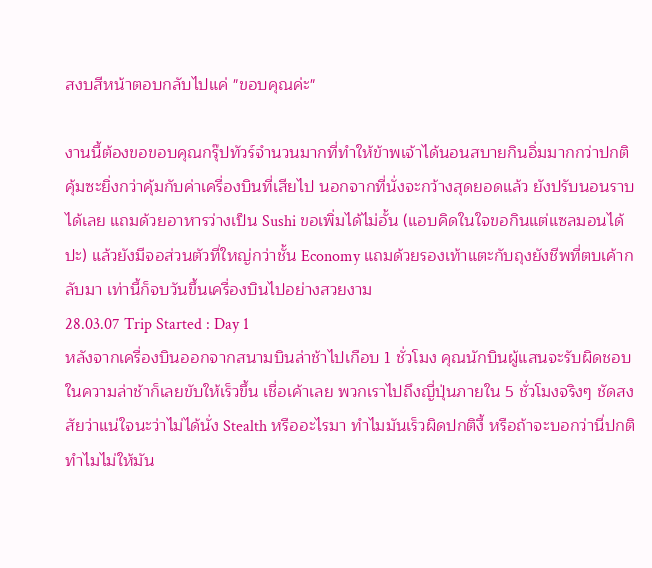สงบสีหน้าตอบกลับไปแค่ "ขอบคุณค่ะ"

งานนี้ต้องขอขอบคุณกรุ๊ปทัวร์จำนวนมากที่ทำให้ข้าพเจ้าได้นอนสบายกินอิ่มมากกว่าปกติ คุ้มซะยิ่งกว่าคุ้มกับค่าเครื่องบินที่เสียไป นอกจากที่นั่งจะกว้างสุดยอดแล้ว ยังปรับนอนราบได้เลย แถมด้วยอาหารว่างเป็น Sushi ขอเพิ่มได้ไม่อั้น (แอบคิดในใจขอกินแต่แซลมอนได้ปะ) แล้วยังมีจอส่วนตัวที่ใหญ่กว่าชั้น Economy แถมด้วยรองเท้าแตะกับถุงยังชีพที่ตบเค้ากลับมา เท่านี้ก็จบวันขึ้นเครื่องบินไปอย่างสวยงาม
28.03.07 Trip Started : Day 1
หลังจากเครื่องบินออกจากสนามบินล่าช้าไปเกือบ 1 ชั่วโมง คุณนักบินผู้แสนจะรับผิดชอบในความล่าช้าก็เลยขับให้เร็วขึ้น เชื่อเค้าเลย พวกเราไปถึงญี่ปุ่นภายใน 5 ชั่วโมงจริงๆ ชัดสงสัยว่าแน่ใจนะว่าไม่ได้นั่ง Stealth หรืออะไรมา ทำไมมันเร็วผิดปกติงี้ หรือถ้าจะบอกว่านี่ปกติ ทำไมไม่ให้มัน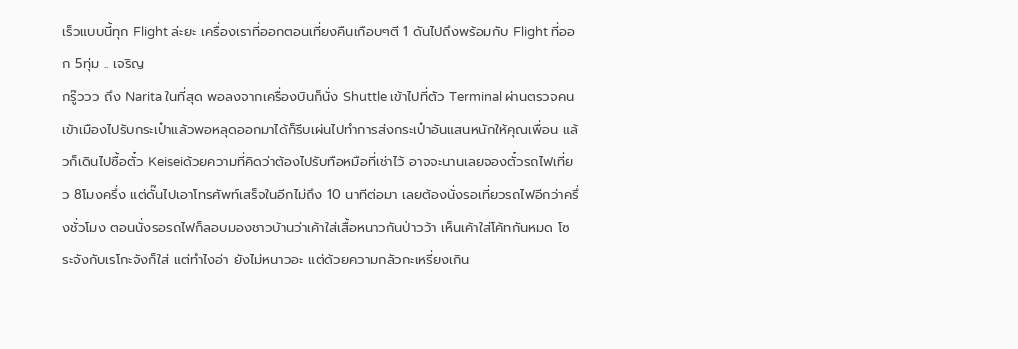เร็วแบบนี้ทุก Flight ล่ะยะ เครื่องเราที่ออกตอนเที่ยงคืนเกือบๆตี 1 ดันไปถึงพร้อมกับ Flight ที่ออก 5ทุ่ม .. เจริญ
กรู๊ววว ถึง Narita ในที่สุด พอลงจากเครื่องบินก็นั่ง Shuttle เข้าไปที่ตัว Terminal ผ่านตรวจคนเข้าเมืองไปรับกระเป๋าแล้วพอหลุดออกมาได้ก็รีบเผ่นไปทำการส่งกระเป๋าอันแสนหนักให้คุณเพื่อน แล้วก็เดินไปซื้อตั๋ว Keiseiด้วยความที่คิดว่าต้องไปรับทือหมือที่เช่าไว้ อาจจะนานเลยจองตั๋วรถไฟเที่ยว 8โมงครึ่ง แต่ดั๊นไปเอาโทรศัพท์เสร็จในอีกไม่ถึง 10 นาทีต่อมา เลยต้องนั่งรอเที่ยวรถไฟอีกว่าครึ่งชั่วโมง ตอนนั่งรอรถไฟก็ลอบมองชาวบ้านว่าเค้าใส่เสื้อหนาวกันป่าวว้า เห็นเค้าใส่โค้ทกันหมด โซระจังกับเรโกะจังก็ใส่ แต่ทำไงอ่า ยังไม่หนาวอะ แต่ด้วยความกลัวกะเหรี่ยงเกิน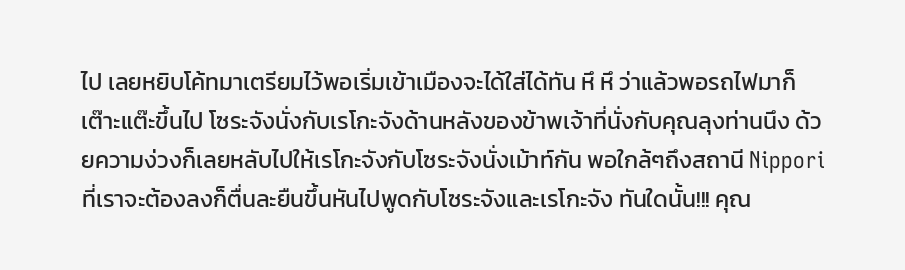ไป เลยหยิบโค้ทมาเตรียมไว้พอเริ่มเข้าเมืองจะได้ใส่ได้ทัน หึ หึ ว่าแล้วพอรถไฟมาก็เต๊าะแต๊ะขึ้นไป โซระจังนั่งกับเรโกะจังด้านหลังของข้าพเจ้าที่นั่งกับคุณลุงท่านนึง ด้วยความง่วงก็เลยหลับไปให้เรโกะจังกับโซระจังนั่งเม้าท์กัน พอใกล้ๆถึงสถานี Nippori ที่เราจะต้องลงก็ตื่นละยืนขึ้นหันไปพูดกับโซระจังและเรโกะจัง ทันใดนั้น!!! คุณ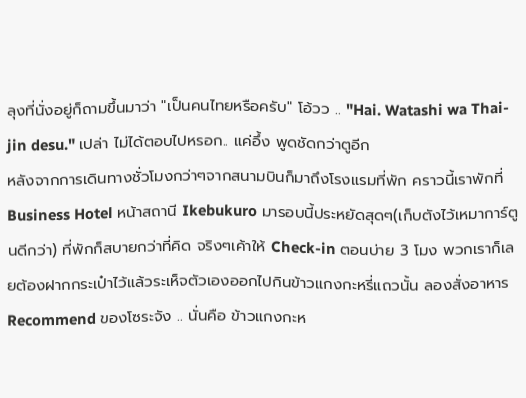ลุงที่นั่งอยู่ก็ถามขึ้นมาว่า "เป็นคนไทยหรือครับ" โอ้วว .. "Hai. Watashi wa Thai-jin desu." เปล่า ไม่ได้ตอบไปหรอก.. แค่อึ้ง พูดชัดกว่าตูอีก
หลังจากการเดินทางชั่วโมงกว่าๆจากสนามบินก็มาถึงโรงแรมที่พัก คราวนี้เราพักที่ Business Hotel หน้าสถานี Ikebukuro มารอบนี้ประหยัดสุดๆ(เก็บตังไว้เหมาการ์ตูนดีกว่า) ที่พักก็สบายกว่าที่คิด จริงๆเค้าให้ Check-in ตอนบ่าย 3 โมง พวกเราก็เลยต้องฝากกระเป๋าไว้แล้วระเห็จตัวเองออกไปกินข้าวแกงกะหรี่แถวนั้น ลองสั่งอาหาร Recommend ของโซระจัง .. นั่นคือ ข้าวแกงกะห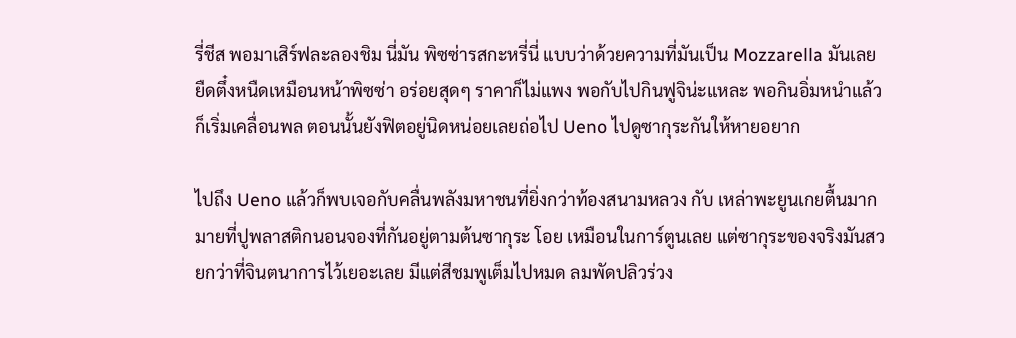รี่ชีส พอมาเสิร์ฟละลองชิม นี่มัน พิซซ่ารสกะหรี่นี่ แบบว่าด้วยความที่มันเป็น Mozzarella มันเลยยืดตึ๋งหนืดเหมือนหน้าพิซซ่า อร่อยสุดๆ ราคาก็ไม่แพง พอกับไปกินฟูจิน่ะแหละ พอกินอิ่มหนำแล้วก็เริ่มเคลื่อนพล ตอนนั้นยังฟิตอยู่นิดหน่อยเลยถ่อไป Ueno ไปดูซากุระกันให้หายอยาก

ไปถึง Ueno แล้วก็พบเจอกับคลื่นพลังมหาชนที่ยิ่งกว่าท้องสนามหลวง กับ เหล่าพะยูนเกยตื้นมากมายที่ปูพลาสติกนอนจองที่กันอยู่ตามต้นซากุระ โอย เหมือนในการ์ตูนเลย แต่ซากุระของจริงมันสวยกว่าที่จินตนาการไว้เยอะเลย มีแต่สีชมพูเต็มไปหมด ลมพัดปลิวร่วง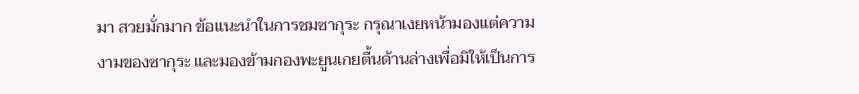มา สวยมั่กมาก ข้อแนะนำในการชมซากุระ กรุณาเงยหน้ามองแต่ความงามของซากุระ และมองข้ามกองพะยูนเกยตื้นด้านล่างเพื่อมิให้เป็นการ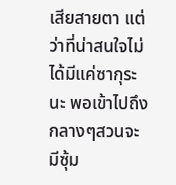เสียสายตา แต่ว่าที่น่าสนใจไม่ได้มีแค่ซากุระนะ พอเข้าไปถึงกลางๆสวนจะมีซุ้ม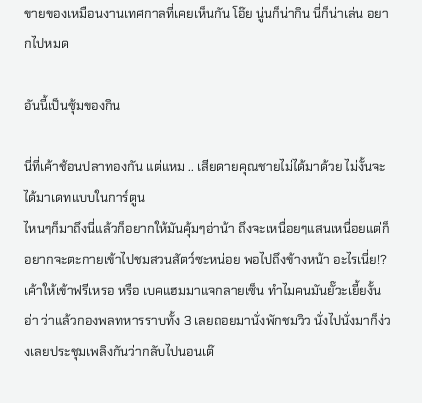ขายของเหมือนงานเทศกาลที่เคยเห็นกัน โอ๊ย นู่นก็น่ากิน นี่ก็น่าเล่น อยากไปหมด

อันนี้เป็นซุ้มของกิน

นี่ที่เค้าช้อนปลาทองกัน แต่แหม .. เสียดายคุณชายไม่ได้มาด้วย ไม่งั้นจะได้มาเดทแบบในการ์ตูน
ไหนๆก็มาถึงนี่แล้วก็อยากให้มันคุ้มๆอ่าน้า ถึงจะเหนื่อยๆแสนเหนื่อยแต่ก็อยากจะตะกายเข้าไปชมสวนสัตว์ซะหน่อย พอไปถึงข้างหน้า อะไรเนี่ย!? เค้าให้เข้าฟรีเหรอ หรือ เบคแฮมมาแจกลายเซ็น ทำไมคนมันยั๊วะเยี้ยงั้นอ่า ว่าแล้วกองพลทหารราบทั้ง 3 เลยถอยมานั่งพักชมวิว นั่งไปนั่งมาก็ง่วงเลยประชุมเพลิงกันว่ากลับไปนอนเต๊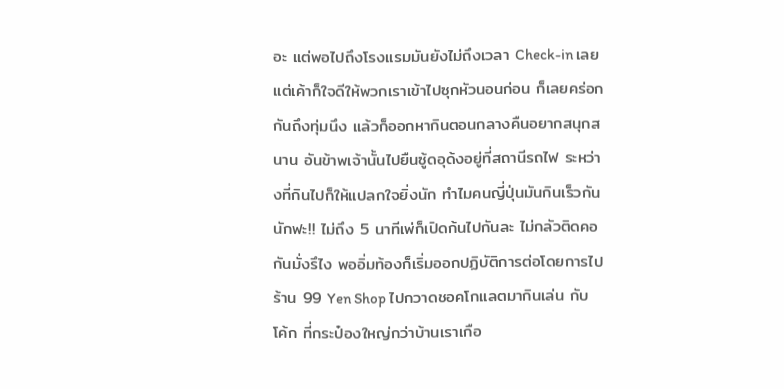อะ แต่พอไปถึงโรงแรมมันยังไม่ถึงเวลา Check-in เลย แต่เค้าก็ใจดีให้พวกเราเข้าไปซุกหัวนอนก่อน ก็เลยคร่อกกันถึงทุ่มนึง แล้วก็ออกหากินตอนกลางคืนอยากสนุกสนาน อันข้าพเจ้านั้นไปยืนซู้ดอุด้งอยู่ที่สถานีรถไฟ ระหว่างที่กินไปก็ให้แปลกใจยิ่งนัก ทำไมคนญี่ปุ่นมันกินเร็วกันนักฟะ!! ไม่ถึง 5 นาทีเพ่ก็เปิดก้นไปกันละ ไม่กลัวติดคอกันมั่งรึไง พออิ่มท้องก็เริ่มออกปฏิบัติการต่อโดยการไปร้าน 99 Yen Shop ไปกวาดชอคโกแลตมากินเล่น กับ โค้ก ที่กระป๋องใหญ่กว่าบ้านเราเกือ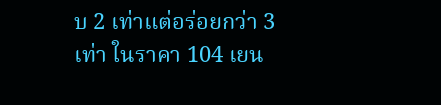บ 2 เท่าแต่อร่อยกว่า 3 เท่า ในราคา 104 เยน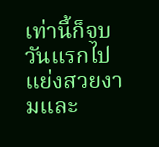เท่านี้ก็จบวันแรกไปแย่งสวยงามและ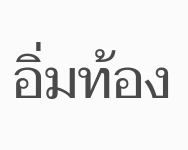อิ่มท้อง